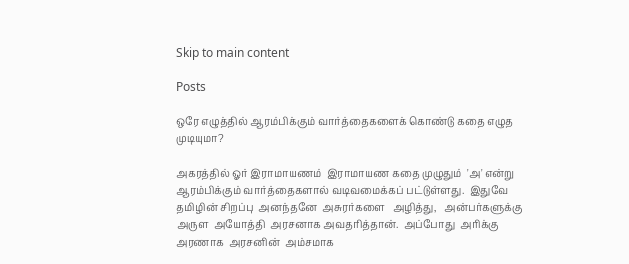Skip to main content

Posts

ஒரே எழுத்தில் ஆரம்பிக்கும் வார்த்தைகளைக் கொண்டு கதை எழுத முடியுமா?

அகரத்தில் ஓர் இராமாயணம்  இராமாயண கதை முழுதும்  'அ' என்று ஆரம்பிக்கும் வார்த்தைகளால் வடிவமைக்கப் பட்டுள்ளது.  இதுவே தமிழின் சிறப்பு  அனந்தனே  அசுரர்களை   அழித்து,   அன்பர்களுக்கு  அருள  அயோத்தி  அரசனாக அவதரித்தான்.  அப்போது  அரிக்கு  அரணாக  அரசனின்  அம்சமாக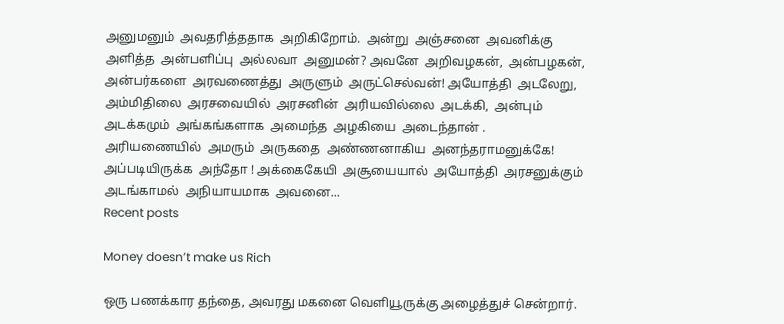அனுமனும்  அவதரித்ததாக  அறிகிறோம்.  அன்று  அஞ்சனை  அவனிக்கு  அளித்த  அன்பளிப்பு  அல்லவா  அனுமன்? அவனே  அறிவழகன்,  அன்பழகன்,  அன்பர்களை  அரவணைத்து  அருளும்  அருட்செல்வன்! அயோத்தி  அடலேறு,  அம்மிதிலை  அரசவையில்  அரசனின்  அரியவில்லை  அடக்கி,  அன்பும்  அடக்கமும்  அங்கங்களாக  அமைந்த  அழகியை  அடைந்தான் .  அரியணையில்  அமரும்  அருகதை  அண்ணனாகிய  அனந்தராமனுக்கே!  அப்படியிருக்க  அந்தோ ! அக்கைகேயி  அசூயையால்  அயோத்தி  அரசனுக்கும்  அடங்காமல்  அநியாயமாக  அவனை...
Recent posts

Money doesn’t make us Rich

ஒரு பணக்கார தந்தை, அவரது மகனை வெளியூருக்கு அழைத்துச் சென்றார்.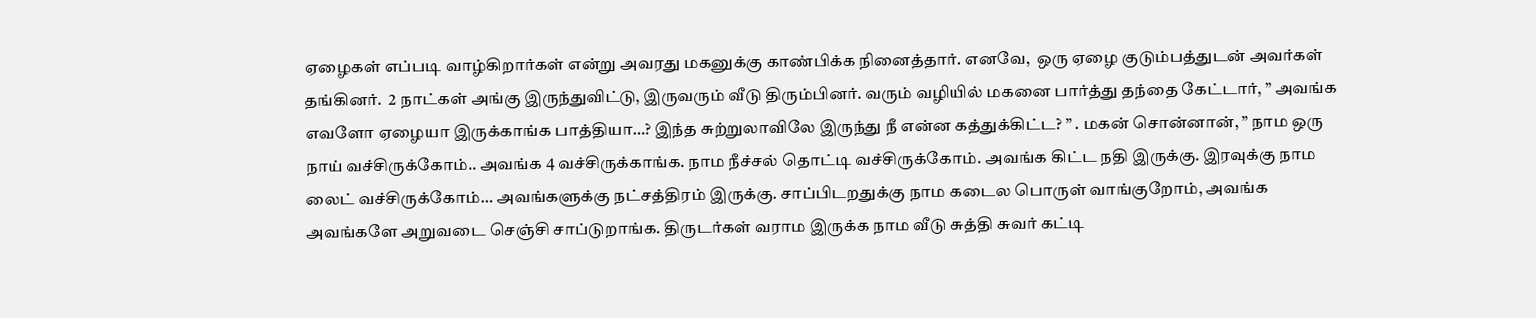ஏழைகள் எப்படி வாழ்கிறார்கள் என்று அவரது மகனுக்கு காண்பிக்க நினைத்தார். எனவே,  ஒரு ஏழை குடும்பத்துடன் அவர்கள் தங்கினர்.  2 நாட்கள் அங்கு இருந்துவிட்டு, இருவரும் வீடு திரும்பினர். வரும் வழியில் மகனை பார்த்து தந்தை கேட்டார், ” அவங்க எவளோ ஏழையா இருக்காங்க பாத்தியா…? இந்த சுற்றுலாவிலே இருந்து நீ என்ன கத்துக்கிட்ட? ” . மகன் சொன்னான், ” நாம ஒரு நாய் வச்சிருக்கோம்.. அவங்க 4 வச்சிருக்காங்க. நாம நீச்சல் தொட்டி வச்சிருக்கோம். அவங்க கிட்ட நதி இருக்கு. இரவுக்கு நாம லைட் வச்சிருக்கோம்… அவங்களுக்கு நட்சத்திரம் இருக்கு. சாப்பிடறதுக்கு நாம கடைல பொருள் வாங்குறோம், அவங்க அவங்களே அறுவடை செஞ்சி சாப்டுறாங்க. திருடர்கள் வராம இருக்க நாம வீடு சுத்தி சுவர் கட்டி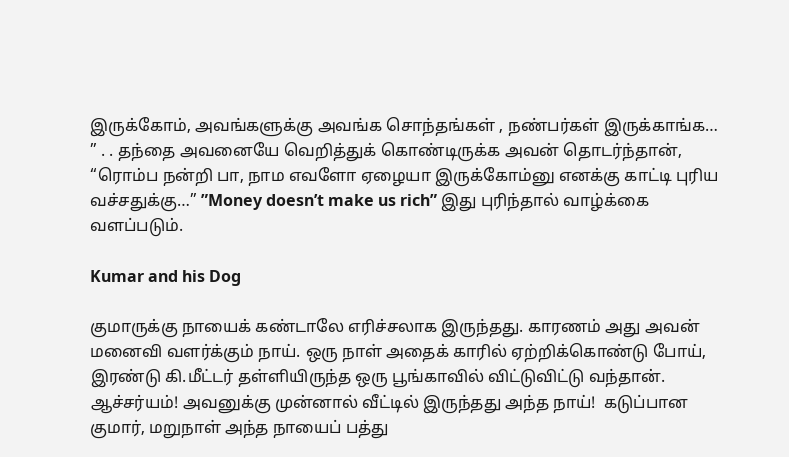இருக்கோம், அவங்களுக்கு அவங்க சொந்தங்கள் , நண்பர்கள் இருக்காங்க… ” . . தந்தை அவனையே வெறித்துக் கொண்டிருக்க அவன் தொடர்ந்தான், “ரொம்ப நன்றி பா, நாம எவளோ ஏழையா இருக்கோம்னு எனக்கு காட்டி புரிய வச்சதுக்கு…” ”Money doesn’t make us rich” இது புரிந்தால் வாழ்க்கை வளப்படும்.

Kumar and his Dog

குமாருக்கு நாயைக் கண்டாலே எரிச்சலாக இருந்தது. காரணம் அது அவன் மனைவி வளர்க்கும் நாய். ஒரு நாள் அதைக் காரில் ஏற்றிக்கொண்டு போய், இரண்டு கி.மீட்டர் தள்ளியிருந்த ஒரு பூங்காவில் விட்டுவிட்டு வந்தான். ஆச்சர்யம்! அவனுக்கு முன்னால் வீட்டில் இருந்தது அந்த நாய்!  கடுப்பான குமார், மறுநாள் அந்த நாயைப் பத்து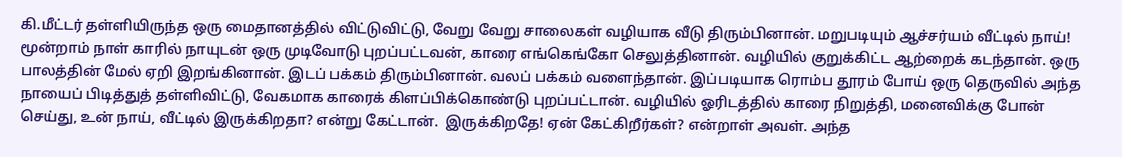கி.மீட்டர் தள்ளியிருந்த ஒரு மைதானத்தில் விட்டுவிட்டு, வேறு வேறு சாலைகள் வழியாக வீடு திரும்பினான். மறுபடியும் ஆச்சர்யம் வீட்டில் நாய்!  மூன்றாம் நாள் காரில் நாயுடன் ஒரு முடிவோடு புறப்பட்டவன், காரை எங்கெங்கோ செலுத்தினான். வழியில் குறுக்கிட்ட ஆற்றைக் கடந்தான். ஒரு பாலத்தின் மேல் ஏறி இறங்கினான். இடப் பக்கம் திரும்பினான். வலப் பக்கம் வளைந்தான். இப்படியாக ரொம்ப தூரம் போய் ஒரு தெருவில் அந்த நாயைப் பிடித்துத் தள்ளிவிட்டு, வேகமாக காரைக் கிளப்பிக்கொண்டு புறப்பட்டான். வழியில் ஓரிடத்தில் காரை நிறுத்தி, மனைவிக்கு போன் செய்து, உன் நாய், வீட்டில் இருக்கிறதா? என்று கேட்டான்.  இருக்கிறதே! ஏன் கேட்கிறீர்கள்? என்றாள் அவள். அந்த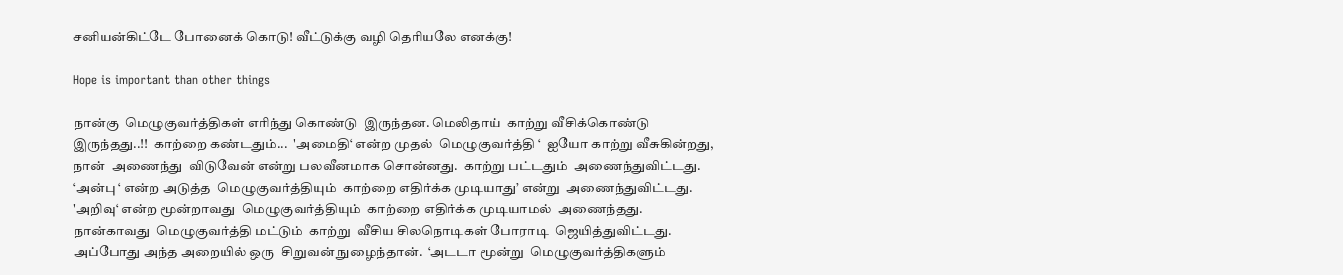சனியன்கிட்டே போனைக் கொடு! வீட்டுக்கு வழி தெரியலே எனக்கு!

Hope is important than other things

நான்கு  மெழுகுவர்த்திகள் எரிந்து கொண்டு  இருந்தன. மெலிதாய்  காற்று வீசிக்கொண்டு  இருந்தது..!!  காற்றை கண்டதும்...  'அமைதி‘ என்ற முதல்  மெழுகுவர்த்தி ‘  ஐயோ காற்று வீசுகின்றது, நான்  அணைந்து  விடுவேன் என்று பலவீனமாக சொன்னது.  காற்று பட்டதும்  அணைந்துவிட்டது.  ‘அன்பு ‘ என்ற அடுத்த  மெழுகுவர்த்தியும்  காற்றை எதிர்க்க முடியாது’ என்று  அணைந்துவிட்டது.  'அறிவு‘ என்ற மூன்றாவது  மெழுகுவர்த்தியும்  காற்றை எதிர்க்க முடியாமல்  அணைந்தது.  நான்காவது  மெழுகுவர்த்தி மட்டும்  காற்று  வீசிய சிலநொடிகள் போராடி  ஜெயித்துவிட்டது.  அப்போது அந்த அறையில் ஒரு  சிறுவன் நுழைந்தான்.  ‘அடடா மூன்று  மெழுகுவர்த்திகளும்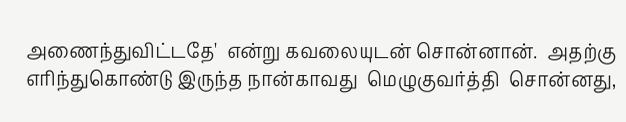அணைந்துவிட்டதே'  என்று கவலையுடன் சொன்னான்.  அதற்கு எரிந்துகொண்டு இருந்த நான்காவது  மெழுகுவர்த்தி  சொன்னது,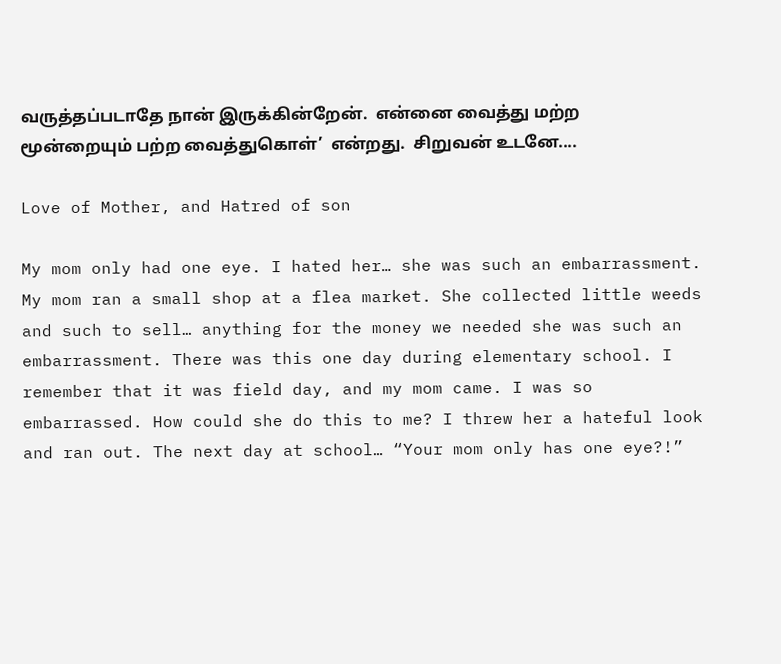வருத்தப்படாதே நான் இருக்கின்றேன்.  என்னை வைத்து மற்ற  மூன்றையும் பற்ற வைத்துகொள்’  என்றது.  சிறுவன் உடனே....

Love of Mother, and Hatred of son

My mom only had one eye. I hated her… she was such an embarrassment. My mom ran a small shop at a flea market. She collected little weeds and such to sell… anything for the money we needed she was such an embarrassment. There was this one day during elementary school. I remember that it was field day, and my mom came. I was so embarrassed. How could she do this to me? I threw her a hateful look and ran out. The next day at school… “Your mom only has one eye?!”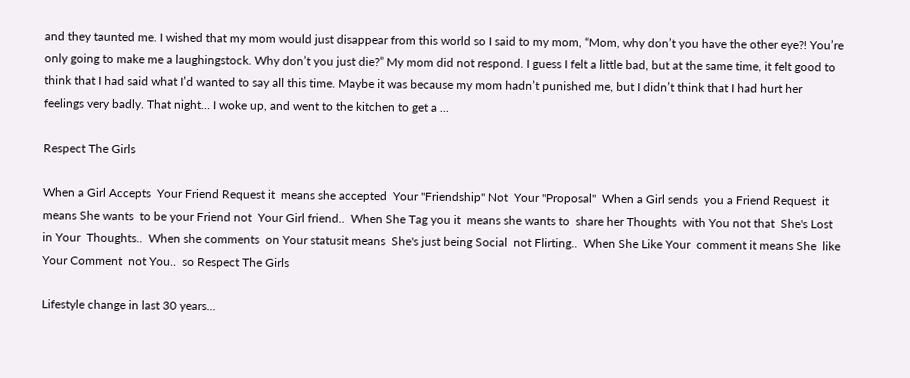and they taunted me. I wished that my mom would just disappear from this world so I said to my mom, “Mom, why don’t you have the other eye?! You’re only going to make me a laughingstock. Why don’t you just die?” My mom did not respond. I guess I felt a little bad, but at the same time, it felt good to think that I had said what I’d wanted to say all this time. Maybe it was because my mom hadn’t punished me, but I didn’t think that I had hurt her feelings very badly. That night… I woke up, and went to the kitchen to get a ...

Respect The Girls

When a Girl Accepts  Your Friend Request it  means she accepted  Your "Friendship" Not  Your "Proposal"  When a Girl sends  you a Friend Request  it means She wants  to be your Friend not  Your Girl friend..  When She Tag you it  means she wants to  share her Thoughts  with You not that  She's Lost in Your  Thoughts..  When she comments  on Your statusit means  She's just being Social  not Flirting..  When She Like Your  comment it means She  like Your Comment  not You..  so Respect The Girls

Lifestyle change in last 30 years...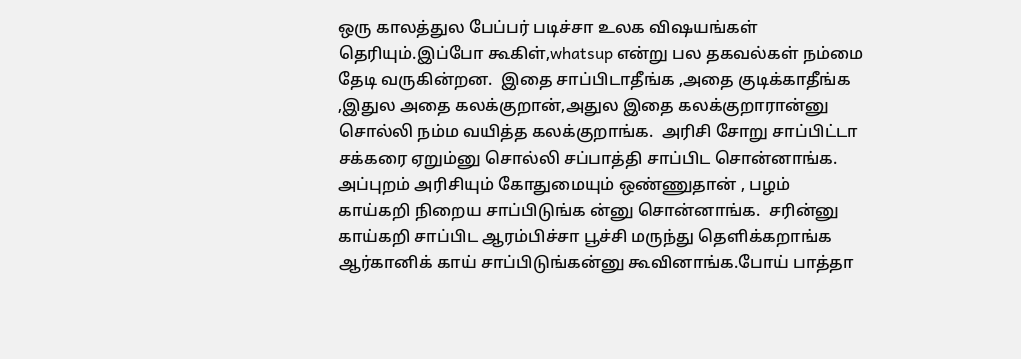ஒரு காலத்துல பேப்பர் படிச்சா உலக விஷயங்கள் தெரியும்.இப்போ கூகிள்,whatsup என்று பல தகவல்கள் நம்மை தேடி வருகின்றன.  இதை சாப்பிடாதீங்க ,அதை குடிக்காதீங்க ,இதுல அதை கலக்குறான்,அதுல இதை கலக்குறாரான்னு சொல்லி நம்ம வயித்த கலக்குறாங்க.  அரிசி சோறு சாப்பிட்டா சக்கரை ஏறும்னு சொல்லி சப்பாத்தி சாப்பிட சொன்னாங்க.  அப்புறம் அரிசியும் கோதுமையும் ஒண்ணுதான் , பழம் காய்கறி நிறைய சாப்பிடுங்க ன்னு சொன்னாங்க.  சரின்னு காய்கறி சாப்பிட ஆரம்பிச்சா பூச்சி மருந்து தெளிக்கறாங்க ஆர்கானிக் காய் சாப்பிடுங்கன்னு கூவினாங்க.போய் பாத்தா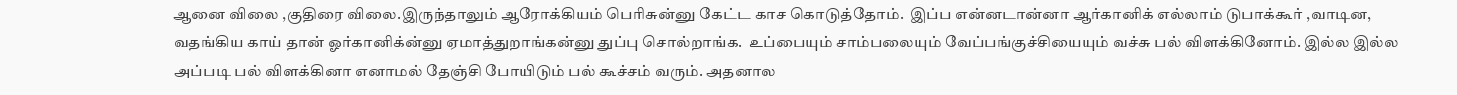ஆனை விலை ,குதிரை விலை.இருந்தாலும் ஆரோக்கியம் பெரிசுன்னு கேட்ட காச கொடுத்தோம்.  இப்ப என்னடான்னா ஆர்கானிக் எல்லாம் டுபாக்கூர் ,வாடின, வதங்கிய காய் தான் ஓர்கானிக்ன்னு ஏமாத்துறாங்கன்னு துப்பு சொல்றாங்க.  உப்பையும் சாம்பலையும் வேப்பங்குச்சியையும் வச்சு பல் விளக்கினோம். இல்ல இல்ல அப்படி பல் விளக்கினா எனாமல் தேஞ்சி போயிடும் பல் கூச்சம் வரும். அதனால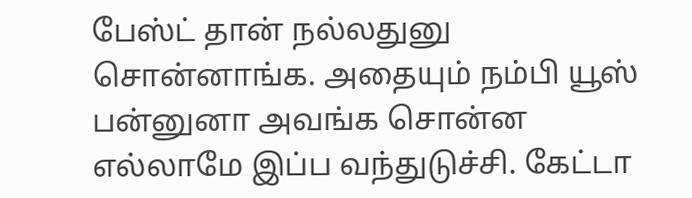பேஸ்ட் தான் நல்லதுனு சொன்னாங்க. அதையும் நம்பி யூஸ் பன்னுனா அவங்க சொன்ன எல்லாமே இப்ப வந்துடுச்சி. கேட்டா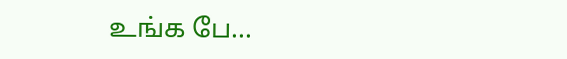உங்க பே...